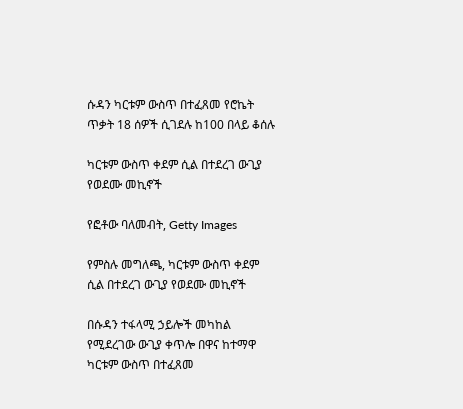ሱዳን ካርቱም ውስጥ በተፈጸመ የሮኬት ጥቃት 18 ሰዎች ሲገደሉ ከ100 በላይ ቆሰሉ

ካርቱም ውስጥ ቀደም ሲል በተደረገ ውጊያ የወደሙ መኪኖች

የፎቶው ባለመብት, Getty Images

የምስሉ መግለጫ, ካርቱም ውስጥ ቀደም ሲል በተደረገ ውጊያ የወደሙ መኪኖች

በሱዳን ተፋላሚ ኃይሎች መካከል የሚደረገው ውጊያ ቀጥሎ በዋና ከተማዋ ካርቱም ውስጥ በተፈጸመ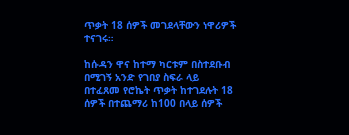ጥቃት 18 ሰዎች መገደላቸውን ነዋሪዎች ተናገሩ።

ከሱዳን ዋና ከተማ ካርቱም በስተደቡብ በሚገኝ አንድ የገበያ ስፍራ ላይ በተፈጸመ የሮኬት ጥቃት ከተገደሉት 18 ሰዎች በተጨማሪ ከ100 በላይ ሰዎች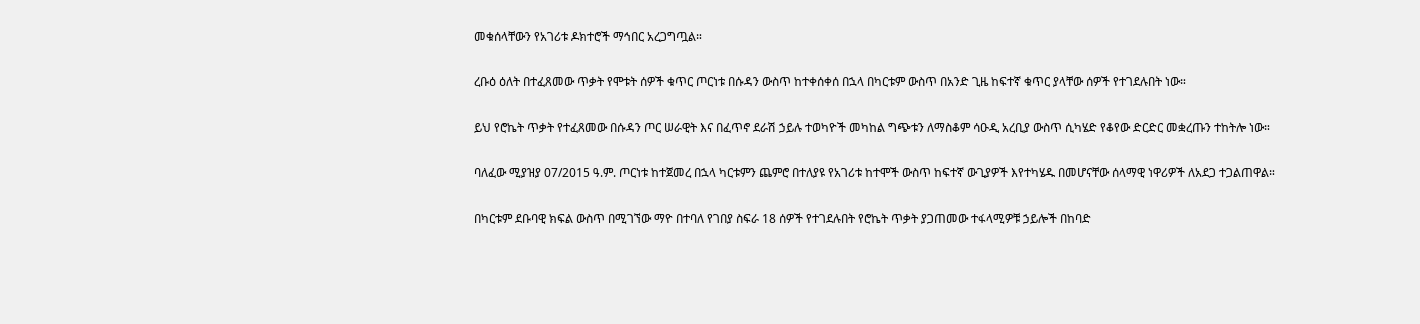መቁሰላቸውን የአገሪቱ ዶክተሮች ማኅበር አረጋግጧል።

ረቡዕ ዕለት በተፈጸመው ጥቃት የሞቱት ሰዎች ቁጥር ጦርነቱ በሱዳን ውስጥ ከተቀሰቀሰ በኋላ በካርቱም ውስጥ በአንድ ጊዜ ከፍተኛ ቁጥር ያላቸው ሰዎች የተገደሉበት ነው።

ይህ የሮኬት ጥቃት የተፈጸመው በሱዳን ጦር ሠራዊት እና በፈጥኖ ደራሽ ኃይሉ ተወካዮች መካከል ግጭቱን ለማስቆም ሳዑዲ አረቢያ ውስጥ ሲካሄድ የቆየው ድርድር መቋረጡን ተከትሎ ነው።

ባለፈው ሚያዝያ 07/2015 ዓ.ም. ጦርነቱ ከተጀመረ በኋላ ካርቱምን ጨምሮ በተለያዩ የአገሪቱ ከተሞች ውስጥ ከፍተኛ ውጊያዎች እየተካሄዱ በመሆናቸው ሰላማዊ ነዋሪዎች ለአደጋ ተጋልጠዋል።

በካርቱም ደቡባዊ ክፍል ውስጥ በሚገኘው ማዮ በተባለ የገበያ ስፍራ 18 ሰዎች የተገደሉበት የሮኬት ጥቃት ያጋጠመው ተፋላሚዎቹ ኃይሎች በከባድ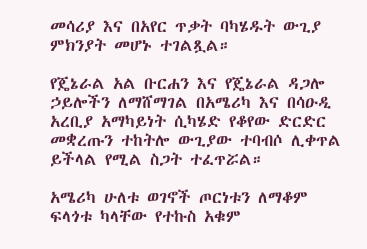መሳሪያ እና በአየር ጥቃት ባካሄዱት ውጊያ ምክንያት መሆኑ ተገልጿል።

የጄኔራል አል ቡርሐን እና የጄኔራል ዳጋሎ ኃይሎችን ለማሸማገል በአሜሪካ እና በሳዑዲ አረቢያ አማካይነት ሲካሄድ የቆየው ድርድር መቋረጡን ተከትሎ ውጊያው ተባብሶ ሊቀጥል ይችላል የሚል ስጋት ተፈጥሯል።

አሜሪካ ሁለቱ ወገኖች ጦርነቱን ለማቆም ፍላጎቱ ካላቸው የተኩስ አቁም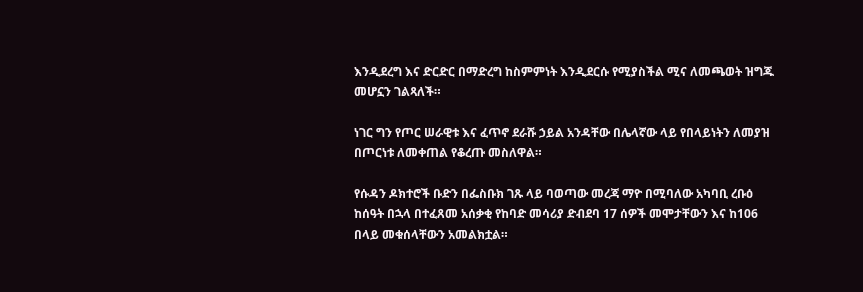እንዲደረግ እና ድርድር በማድረግ ከስምምነት እንዲደርሱ የሚያስችል ሚና ለመጫወት ዝግጁ መሆኗን ገልጻለች።

ነገር ግን የጦር ሠራዊቱ እና ፈጥኖ ደራሹ ኃይል አንዳቸው በሌላኛው ላይ የበላይነትን ለመያዝ በጦርነቱ ለመቀጠል የቆረጡ መስለዋል።

የሱዳን ዶክተሮች ቡድን በፌስቡክ ገጹ ላይ ባወጣው መረጃ ማዮ በሚባለው አካባቢ ረቡዕ ከሰዓት በኋላ በተፈጸመ አሰቃቂ የከባድ መሳሪያ ድብደባ 17 ሰዎች መሞታቸውን እና ከ106 በላይ መቁሰላቸውን አመልክቷል።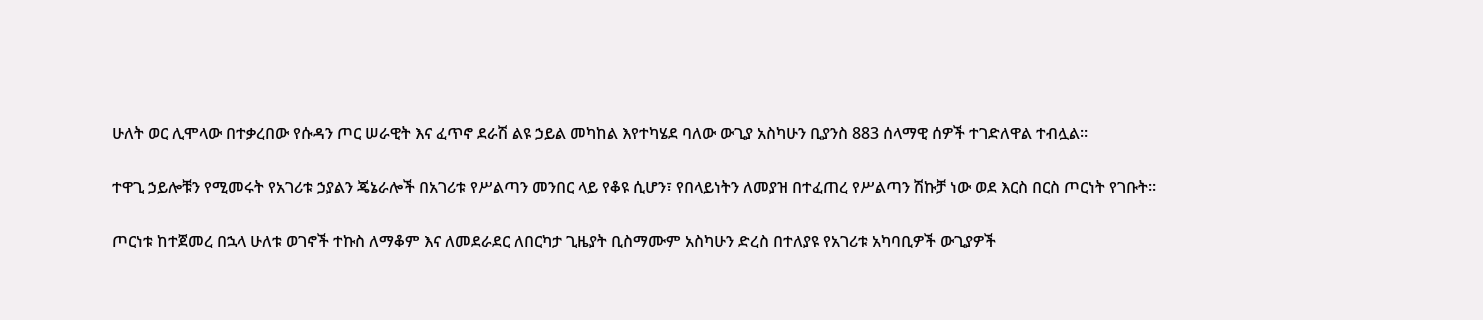ሁለት ወር ሊሞላው በተቃረበው የሱዳን ጦር ሠራዊት እና ፈጥኖ ደራሽ ልዩ ኃይል መካከል እየተካሄደ ባለው ውጊያ አስካሁን ቢያንስ 883 ሰላማዊ ሰዎች ተገድለዋል ተብሏል።

ተዋጊ ኃይሎቹን የሚመሩት የአገሪቱ ኃያልን ጄኔራሎች በአገሪቱ የሥልጣን መንበር ላይ የቆዩ ሲሆን፣ የበላይነትን ለመያዝ በተፈጠረ የሥልጣን ሽኩቻ ነው ወደ እርስ በርስ ጦርነት የገቡት።

ጦርነቱ ከተጀመረ በኋላ ሁለቱ ወገኖች ተኩስ ለማቆም እና ለመደራደር ለበርካታ ጊዜያት ቢስማሙም አስካሁን ድረስ በተለያዩ የአገሪቱ አካባቢዎች ውጊያዎች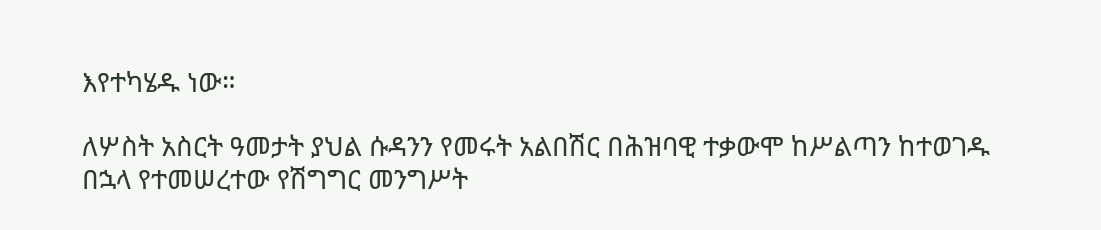እየተካሄዱ ነው።

ለሦስት አስርት ዓመታት ያህል ሱዳንን የመሩት አልበሽር በሕዝባዊ ተቃውሞ ከሥልጣን ከተወገዱ በኋላ የተመሠረተው የሽግግር መንግሥት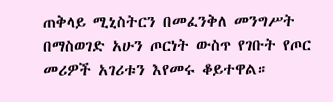ጠቅላይ ሚኒስትርን በመፈንቅለ መንግሥት በማስወገድ አሁን ጦርነት ውስጥ የገቡት የጦር መሪዎች አገሪቱን እየመሩ ቆይተዋል።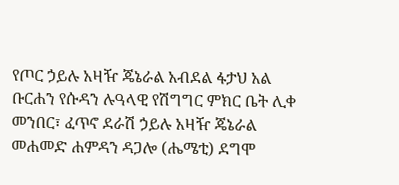የጦር ኃይሉ አዛዥ ጄኔራል አብደል ፋታህ አል ቡርሐን የሱዳን ሉዓላዊ የሽግግር ምክር ቤት ሊቀ መንበር፣ ፈጥኖ ደራሽ ኃይሉ አዛዥ ጄኔራል መሐመድ ሐምዳን ዳጋሎ (ሔሜቲ) ደግሞ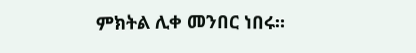ምክትል ሊቀ መንበር ነበሩ።